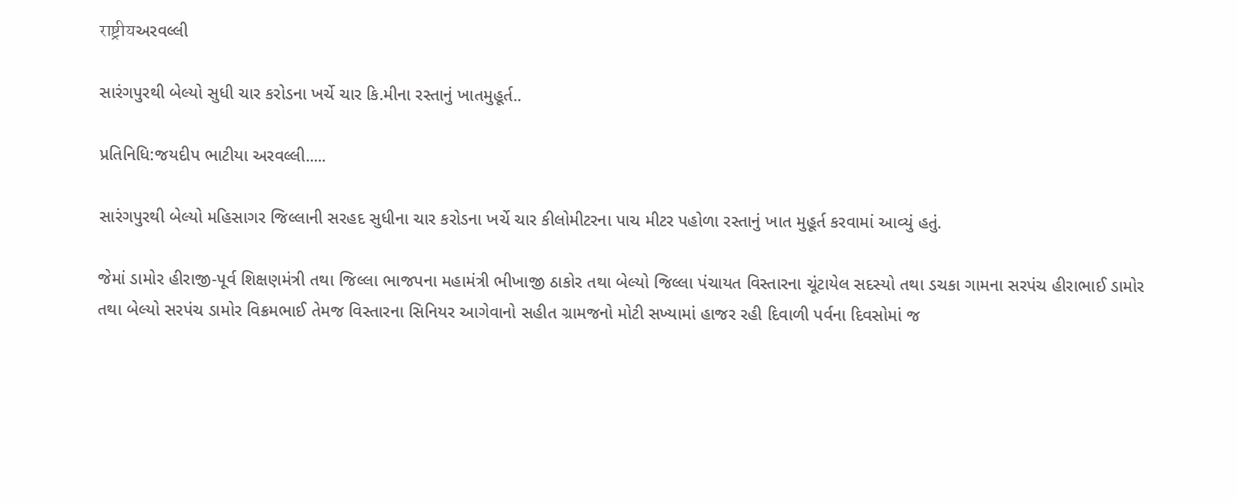राष्ट्रीयઅરવલ્લી

સારંગપુરથી બેલ્યો સુધી ચાર કરોડના ખર્ચે ચાર કિ.મીના રસ્તાનું ખાતમુહૂર્ત..

પ્રતિનિધિ:જયદીપ ભાટીયા અરવલ્લી.....

સારંગપુરથી બેલ્યો મહિસાગર જિલ્લાની સરહદ સુધીના ચાર કરોડના ખર્ચે ચાર કીલોમીટરના પાચ મીટર પહોળા રસ્તાનું ખાત મુહૂર્ત કરવામાં આવ્યું હતું.

જેમાં ડામોર હીરાજી-પૂર્વ શિક્ષણમંત્રી તથા જિલ્લા ભાજપના મહામંત્રી ભીખાજી ઠાકોર તથા બેલ્યો જિલ્લા પંચાયત વિસ્તારના ચૂંટાયેલ સદસ્યો તથા ડચકા ગામના સરપંચ હીરાભાઈ ડામોર તથા બેલ્યો સરપંચ ડામોર વિક્રમભાઈ તેમજ વિસ્તારના સિનિયર આગેવાનો સહીત ગ્રામજનો મોટી સખ્યામાં હાજર રહી દિવાળી પર્વના દિવસોમાં જ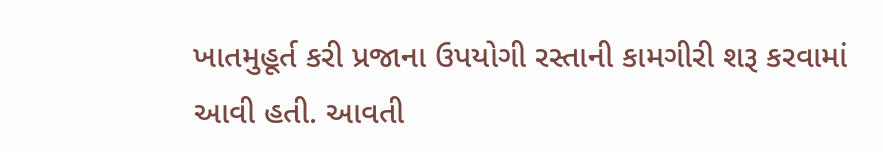ખાતમુહૂર્ત કરી પ્રજાના ઉપયોગી રસ્તાની કામગીરી શરૂ કરવામાં આવી હતી. આવતી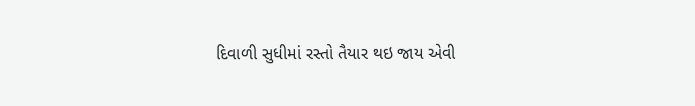દિવાળી સુધીમાં રસ્તો તૈયાર થઇ જાય એવી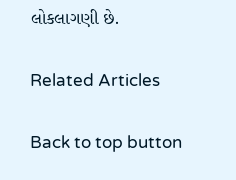લોકલાગણી છે.

Related Articles

Back to top button